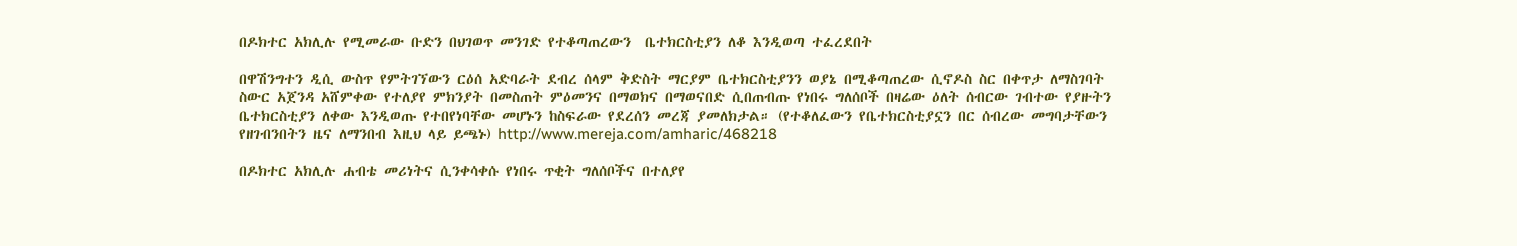በዶክተር አክሊሉ የሚመራው ቡድን በህገወጥ መንገድ የተቆጣጠረውን  ቤተክርስቲያን ለቆ እንዲወጣ ተፈረደበት

በዋሽንግተን ዲሲ ውስጥ የምትገኘውን ርዕሰ አድባራት ደብረ ሰላም ቅድስት ማርያም ቤተክርስቲያንን ወያኔ በሚቆጣጠረው ሲኖዶስ ስር በቀጥታ ለማስገባት ስውር አጀንዳ አሸምቀው የተለያየ ምክንያት በመስጠት ምዕመንና በማወክና በማወናበድ ሲበጠብጡ የነበሩ ግለሰቦች በዛሬው ዕለት ሰብርው ገብተው የያዙትን ቤተክርስቲያን ለቀው እንዲወጡ የተበየነባቸው መሆኑን ከስፍራው የደረሰን መረጃ ያመለክታል። (የተቆለፈውን የቤተክርስቲያኗን በር ሰብረው መግባታቸውን የዘገብንበትን ዜና ለማንበብ እዚህ ላይ ይጫኑ) http://www.mereja.com/amharic/468218

በዶክተር አክሊሉ ሐብቴ መሪነትና ሲንቀሳቀሱ የነበሩ ጥቂት ግለሰቦችና በተለያየ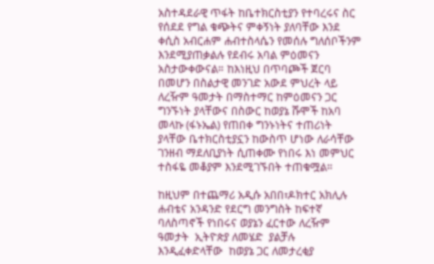አስተዳደራዊ ጥፋት ከቤተክርስቲያን የተባረሩና ስር የሰደደ የግል ቁጭትና ምቀኝነት ያለባቸው እንደ ቀሲስ አብርሐም ሐብተስላሴን የመሰሉ ግለሰቦችንም እንደሚያጠቃልሉ የደብሩ አባል ምዕመናን አስታውቀውናል። ከእነዚህ በጥባጮች ጀርባ በመሆን በስልታዊ መንገድ አውደ ምህረት ላይ ለረዥም ዓመታት በማስተማር ከምዕመናን ጋር ግንኙነት ያላቸውና በስውር ከወያኔ ሹሞች ከአባ መላኩ (ፋኑኤል) የጠበቀ ግንኑነትና ተጠሪነት ያላቸው ቤተክርስቲያኗን ከውስጥ ሆነው ለራሳቸው ገንዘብ ማደለቢያነት ሲጠቀሙ የነበሩ እነ መምህር ተስፋዬ መቆያም እንደሚገኙበት ተጠቁሟል።

ከዚህም በተጨማሪ አዲሱ አበበ፣ዶክተር አክሊሉ ሐብቴና አንዳንድ የደርግ መንግስት ከፍተኛ ባለስጣኖች የነበሩና ወያኔን ፈርተው ለረዥም ዓመታት  ኢትዮጵያ ለመሄድ  ያልቻሉ እንዲፈቀድላቸው  ከወያኔ ጋር ለመታረቂያ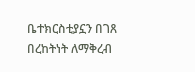ቤተክርስቲያኗን በገጸ በረከትነት ለማቅረብ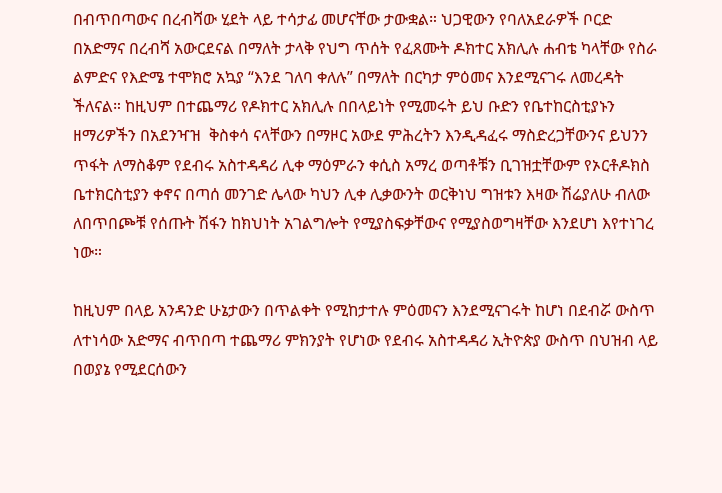በብጥበጣውና በረብሻው ሂደት ላይ ተሳታፊ መሆናቸው ታውቋል። ህጋዊውን የባለአደራዎች ቦርድ በአድማና በረብሻ አውርደናል በማለት ታላቅ የህግ ጥሰት የፈጸሙት ዶክተር አክሊሉ ሐብቴ ካላቸው የስራ ልምድና የእድሜ ተሞክሮ አኳያ “እንደ ገለባ ቀለሉ” በማለት በርካታ ምዕመና እንደሚናገሩ ለመረዳት ችለናል። ከዚህም በተጨማሪ የዶክተር አክሊሉ በበላይነት የሚመሩት ይህ ቡድን የቤተከርስቲያኑን  ዘማሪዎችን በአደንዣዝ  ቅስቀሳ ናላቸውን በማዞር አውደ ምሕረትን እንዲዳፈሩ ማስድረጋቸውንና ይህንን ጥፋት ለማስቆም የደብሩ አስተዳዳሪ ሊቀ ማዕምራን ቀሲስ አማረ ወጣቶቹን ቢገዝቷቸውም የኦርቶዶክስ ቤተክርስቲያን ቀኖና በጣሰ መንገድ ሌላው ካህን ሊቀ ሊቃውንት ወርቅነህ ግዝቱን እዛው ሽሬያለሁ ብለው ለበጥበጮቹ የሰጡት ሽፋን ከክህነት አገልግሎት የሚያስፍቃቸውና የሚያስወግዛቸው እንደሆነ እየተነገረ  ነው።

ከዚህም በላይ አንዳንድ ሁኔታውን በጥልቀት የሚከታተሉ ምዕመናን እንደሚናገሩት ከሆነ በደብሯ ውስጥ ለተነሳው አድማና ብጥበጣ ተጨማሪ ምክንያት የሆነው የደብሩ አስተዳዳሪ ኢትዮጵያ ውስጥ በህዝብ ላይ በወያኔ የሚደርሰውን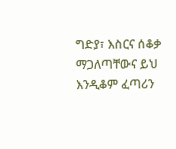ግድያ፣ እስርና ሰቆቃ ማጋለጣቸውና ይህ እንዲቆም ፈጣሪን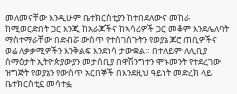መለመናቸው እንዲሁም ቤተክርስቲያን ከተበደለውና መከራ ከሚወርድበት ጋር እንጂ ከአራጆችና ከኣሳሪዎች ጋር መቆም እንደሌለባት ማስተማራቸው በድብሯ ውስጥ የተሰገሰጉትን የወያኔ ጆሮ ጠቢዎችና ወሬ ለቃቃሚዎችን እንቅልፍ እንደነሳ ታውቋል። በተለይም ለሊቢያ ሰማዕታት ኢትዮጵያውያን መታሰቢያ በዋሽንግተን ሞኑመንት የተደረገው ዝግጅት የወያኔን የውስጥ አርበኞች በእንደዚህ ዓይነት መድረክ ላይ ቤተክርስቲኗ መሳተፏ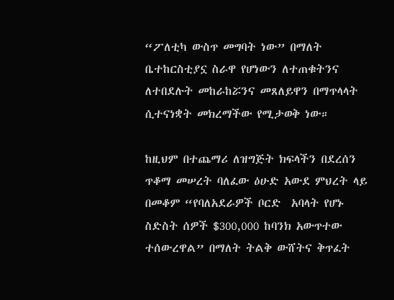“ፖለቲካ ውስጥ መግባት ነው” በማለት ቤተከርስቲያኗ ስራዋ የሆነውን ለተጠቁትንና ለተበደሉት መከራከሯንና መጸለይዋን በማጥላላት ሲተናነቋት መክረማችው የሚታወቅ ነው።

ከዚህም በተጨማሪ ለዝግጅት ክፍላችን በደረሰን ጥቆማ መሠረት ባለፈው ዕሁድ አውደ ምህረት ላይ በመቆም “የባለአደራዎች ቦርድ  አባላት የሆኑ ስድስት ሰዎች $300,000 ከባንክ አውጥተው ተሰውረዋል” በማለት ትልቅ ውሸትና ቅጥፈት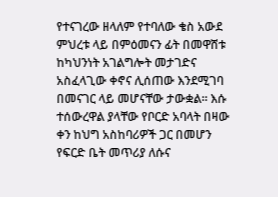የተናገረው ዘላለም የተባለው ቄስ አውደ ምህረቱ ላይ በምዕመናን ፊት በመዋሸቱ ከካህንነት አገልግሎት መታገድና አስፈላጊው ቀኖና ሊሰጠው እንደሚገባ በመናገር ላይ መሆናቸው ታውቋል። እሱ ተሰውረዋል ያላቸው የቦርድ አባላት በዛው ቀን ከህግ አስከባሪዎች ጋር በመሆን የፍርድ ቤት መጥሪያ ለሱና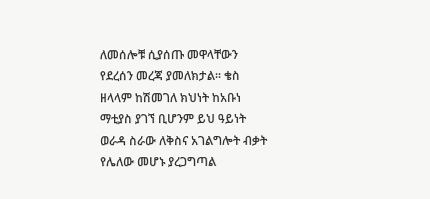ለመሰሎቹ ሲያሰጡ መዋላቸውን የደረሰን መረጃ ያመለክታል። ቄስ ዘላላም ከሽመገለ ክህነት ከአቡነ ማቲያስ ያገኘ ቢሆንም ይህ ዓይነት ወራዳ ስራው ለቅስና አገልግሎት ብቃት የሌለው መሆኑ ያረጋግጣል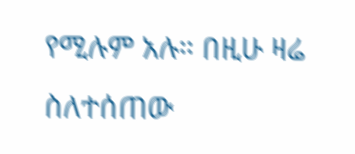የሚሉም አሉ። በዚሁ ዛሬ ስለተሰጠው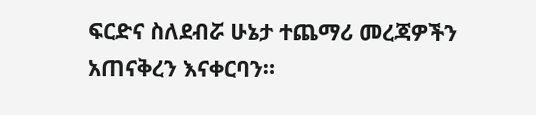ፍርድና ስለደብሯ ሁኔታ ተጨማሪ መረጃዎችን አጠናቅረን እናቀርባን።